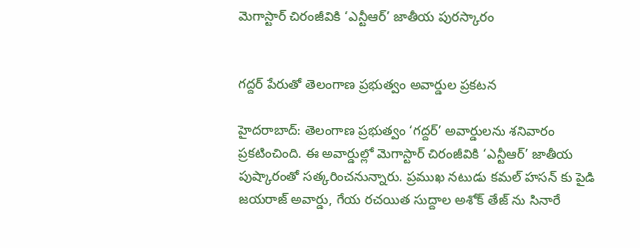మెగాస్టార్ చిరంజీవికి ‘ఎన్టీఆర్’ జాతీయ పురస్కారం


గద్దర్ పేరుతో తెలంగాణ ప్రభుత్వం అవార్డుల ప్రకటన

హైదరాబాద్: తెలంగాణ ప్రభుత్వం ‘గద్దర్’ అవార్డులను శనివారం ప్రకటించింది. ఈ అవార్డుల్లో మెగాస్టార్ చిరంజీవికి ‘ఎన్టీఆర్’ జాతీయ పుష్కారంతో సత్కరించనున్నారు. ప్రముఖ నటుడు కమల్ హసన్ కు పైడి జయరాజ్ అవార్డు, గేయ రచయిత సుద్దాల అశోక్ తేజ్ ను సినారే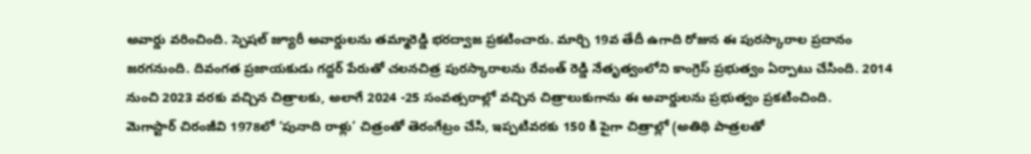అవార్డు వరించింది. స్పెషల్ జ్యూరీ అవార్డులను తమ్మారెడ్డి భరద్వాజ ప్రకటించారు. మార్చి 19వ తేదీ ఉగాది రోజున ఈ పురస్కారాల ప్రదానం జరగనుంది. దివంగత ప్రజాయకుడు గద్దర్ పేరుతో చలనచిత్ర పురస్కారాలను రేవంత్ రెడ్డి నేతృత్వంలోని కాంగ్రెస్ ప్రభుత్వం ఏర్పాటు చేసింది. 2014 నుంచి 2023 వరకు వచ్చిన చిత్రాలకు, అలాగే 2024 -25 సంవత్సరాల్లో వచ్చిన చిత్రాలుకుగాను ఈ అవార్డులను ప్రభుత్వం ప్రకటించింది.
మెగాస్టార్ చిరంజీవి 1978లో ‘పునాది రాళ్లు’ చిత్రంతో తెరంగేట్రం చేసి, ఇప్పటివరకు 150 కి పైగా చిత్రాల్లో (అతిథి పాత్రలతో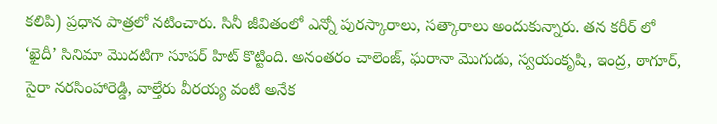కలిపి) ప్రధాన పాత్రలో నటించారు. సినీ జీవితంలో ఎన్నో పురస్కారాలు, సత్కారాలు అందుకున్నారు. తన కరీర్ లో ‘ఖైదీ’ సినిమా మొదటిగా సూపర్ హిట్ కొట్టింది. అనంతరం చాలెంజ్, ఘరానా మొగుడు, స్వయంకృషి, ఇంద్ర, ఠాగూర్, సైరా నరసింహారెడ్డి, వాల్తేరు వీరయ్య వంటి అనేక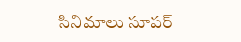సినిమాలు సూపర్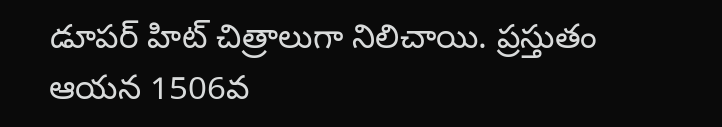డూపర్ హిట్ చిత్రాలుగా నిలిచాయి. ప్రస్తుతం ఆయన 1506వ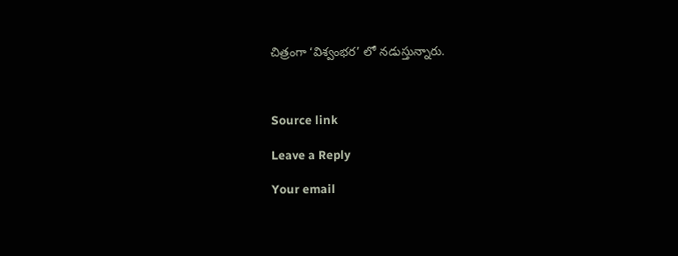చిత్రంగా ‘విశ్వంభర’ లో నడుస్తున్నారు.



Source link

Leave a Reply

Your email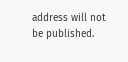address will not be published.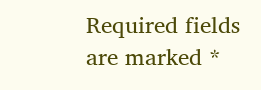Required fields are marked *